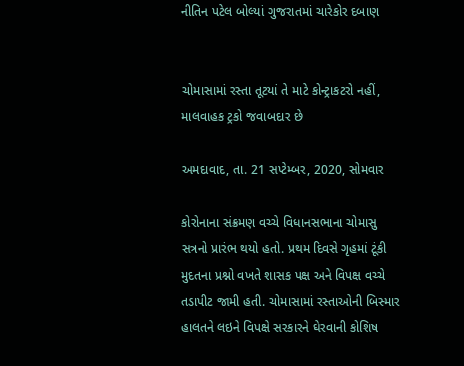નીતિન પટેલ બોલ્યાં ગુજરાતમાં ચારેકોર દબાણ


ચોમાસામાં રસ્તા તૂટયાં તે માટે કોન્ટ્રાકટરો નહીં, માલવાહક ટ્રકો જવાબદાર છે

અમદાવાદ, તા. 21 સપ્ટેમ્બર, 2020, સોમવાર

કોરોનાના સંક્રમણ વચ્ચે વિધાનસભાના ચોમાસુ સત્રનો પ્રારંભ થયો હતો. પ્રથમ દિવસે ગૃહમાં ટૂંકી મુદતના પ્રશ્નો વખતે શાસક પક્ષ અને વિપક્ષ વચ્ચે તડાપીટ જામી હતી. ચોમાસામાં રસ્તાઓની બિસ્માર હાલતને લઇને વિપક્ષે સરકારને ઘેરવાની કોશિષ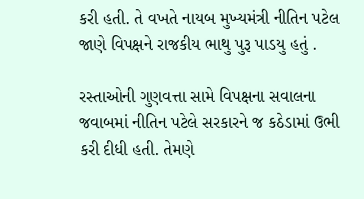કરી હતી. તે વખતે નાયબ મુખ્યમંત્રી નીતિન પટેલ જાણે વિપક્ષને રાજકીય ભાથુ પુરૂ પાડયુ હતું .

રસ્તાઓની ગુણવત્તા સામે વિપક્ષના સવાલના જવાબમાં નીતિન પટેલે સરકારને જ કઠેડામાં ઉભી કરી દીધી હતી. તેમણે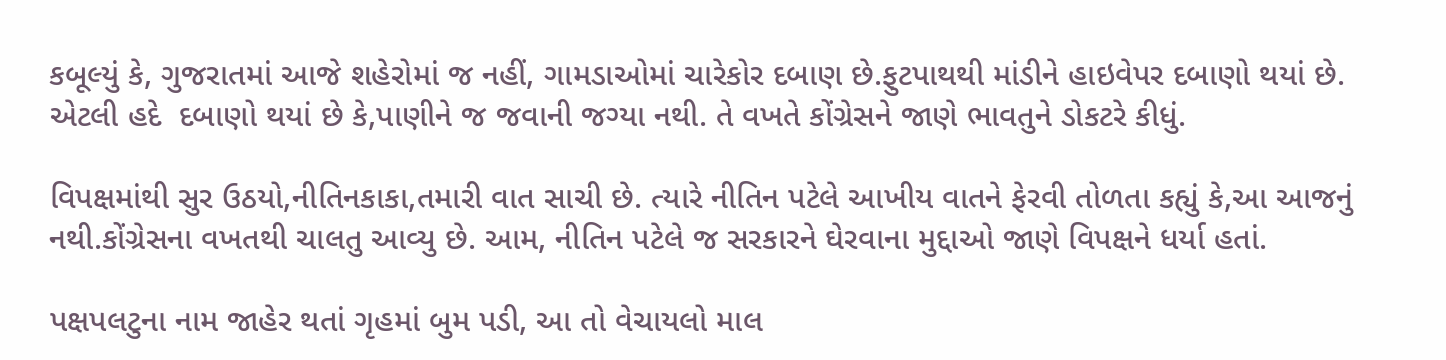કબૂલ્યું કે, ગુજરાતમાં આજે શહેરોમાં જ નહીં, ગામડાઓમાં ચારેકોર દબાણ છે.ફુટપાથથી માંડીને હાઇવેપર દબાણો થયાં છે. એટલી હદે  દબાણો થયાં છે કે,પાણીને જ જવાની જગ્યા નથી. તે વખતે કોંગ્રેસને જાણે ભાવતુને ડોકટરે કીધું.

વિપક્ષમાંથી સુર ઉઠયો,નીતિનકાકા,તમારી વાત સાચી છે. ત્યારે નીતિન પટેલે આખીય વાતને ફેરવી તોળતા કહ્યું કે,આ આજનું નથી.કોંગ્રેસના વખતથી ચાલતુ આવ્યુ છે. આમ, નીતિન પટેલે જ સરકારને ઘેરવાના મુદ્દાઓ જાણે વિપક્ષને ધર્યા હતાં.

પક્ષપલટુના નામ જાહેર થતાં ગૃહમાં બુમ પડી, આ તો વેચાયલો માલ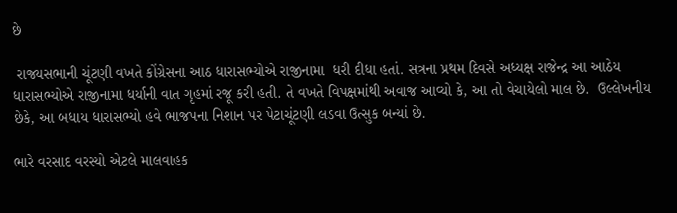છે

 રાજ્યસભાની ચૂંટણી વખતે કોંગ્રેસના આઠ ધારાસભ્યોએ રાજીનામા  ધરી દીધા હતાં. સત્રના પ્રથમ દિવસે અધ્યક્ષ રાજેન્દ્ર આ આઠેય ધારાસભ્યોએ રાજીનામા ધર્યાની વાત ગૃહમાં રજૂ કરી હતી. તે વખતે વિપક્ષમાંથી અવાજ આવ્યો કે, આ તો વેચાયેલો માલ છે.  ઉલ્લેખનીય છેકે, આ બધાય ધારાસભ્યો હવે ભાજપના નિશાન પર પેટાચૂંટણી લડવા ઉત્સુક બન્યાં છે.

ભારે વરસાદ વરસ્યો એટલે માલવાહક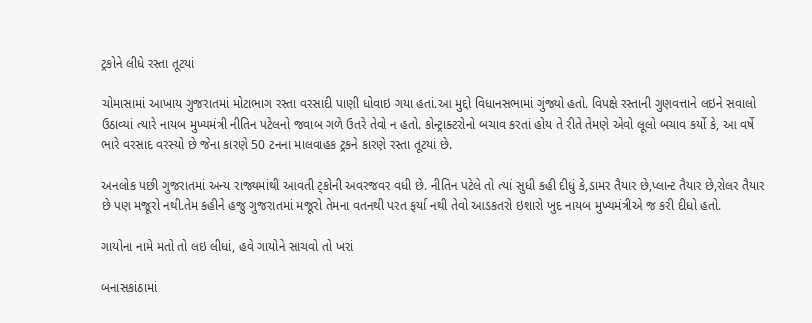ટ્રકોને લીધે રસ્તા તૂટયાં

ચોમાસામાં આખાય ગુજરાતમાં મોટાભાગ રસ્તા વરસાદી પાણી ધોવાઇ ગયા હતાં.આ મુદ્દો વિધાનસભામાં ગુંજ્યો હતો. વિપક્ષે રસ્તાની ગુણવત્તાને લઇને સવાલો ઉઠાવ્યાં ત્યારે નાયબ મુખ્યમંત્રી નીતિન પટેલનો જવાબ ગળે ઉતરે તેવો ન હતો. કોન્ટ્રાક્ટરોનો બચાવ કરતાં હોય તે રીતે તેમણે એવો લૂલો બચાવ કર્યો કે, આ વર્ષે ભારે વરસાદ વરસ્યો છે જેના કારણે 50 ટનના માલવાહક ટ્રકને કારણે રસ્તા તૂટયાં છે.

અનલોક પછી ગુજરાતમાં અન્ય રાજ્યમાંથી આવતી ટ્કોની અવરજવર વધી છે. નીતિન પટેલે તો ત્યાં સુધી કહી દીધું કે,ડામર તૈયાર છે,પ્લાન્ટ તૈયાર છે,રોલર તૈયાર છે પણ મજૂરો નથી.તેમ કહીને હજુ ગુજરાતમાં મજૂરો તેમના વતનથી પરત ફર્યા નથી તેવો આડકતરો ઇશારો ખુદ નાયબ મુખ્યમંત્રીએ જ કરી દીધો હતો.

ગાયોના નામે મતો તો લઇ લીધાં, હવે ગાયોને સાચવો તો ખરાં

બનાસકાંઠામાં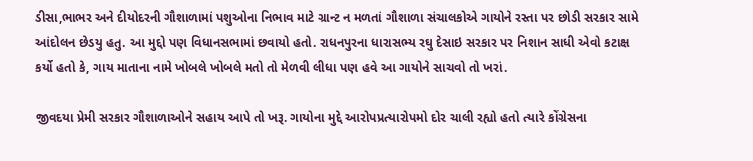ડીસા,ભાભર અને દીયોદરની ગૌશાળામાં પશુઓના નિભાવ માટે ગ્રાન્ટ ન મળતાં ગૌશાળા સંચાલકોએ ગાયોને રસ્તા પર છોડી સરકાર સામે આંદોલન છેડયુ હતુ. આ મુદ્દો પણ વિધાનસભામાં છવાયો હતો. રાધનપુરના ધારાસભ્ય રઘુ દેસાઇ સરકાર પર નિશાન સાધી એવો કટાક્ષ કર્યો હતો કે, ગાય માતાના નામે ખોબલે ખોબલે મતો તો મેળવી લીધા પણ હવે આ ગાયોને સાચવો તો ખરાં.

જીવદયા પ્રેમી સરકાર ગૌશાળાઓને સહાય આપે તો ખરૂ. ગાયોના મુદ્દે આરોપપ્રત્યારોપમો દોર ચાલી રહ્યો હતો ત્યારે કોંગ્રેસના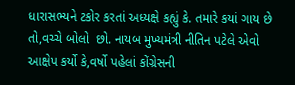ધારાસભ્યને ટકોર કરતાં અધ્યક્ષે કહ્યું કે. તમારે કયાં ગાય છે તો,વચ્ચે બોલો  છો. નાયબ મુખ્યમંત્રી નીતિન પટેલે એવો આક્ષેપ કર્યો કે,વર્ષો પહેલાં કોંગ્રેસની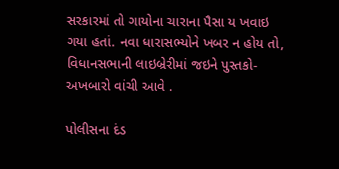સરકારમાં તો ગાયોના ચારાના પૈસા ય ખવાઇ ગયા હતાં. નવા ધારાસભ્યોને ખબર ન હોય તો, વિધાનસભાની લાઇબ્રેરીમાં જઇને પુસ્તકો-અખબારો વાંચી આવે .

પોલીસના દંડ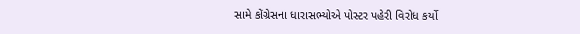સામે કોંગ્રેસના ધારાસભ્યોએ પોસ્ટર પહેરી વિરોધ કર્યો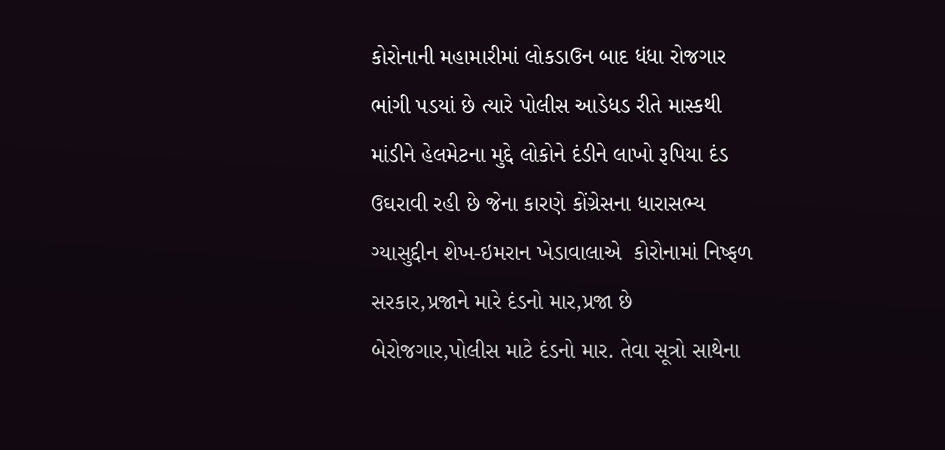કોરોનાની મહામારીમાં લોકડાઉન બાદ ધંધા રોજગાર ભાંગી પડયાં છે ત્યારે પોલીસ આડેધડ રીતે માસ્કથી માંડીને હેલમેટના મુદ્દે લોકોને દંડીને લાખો રૂપિયા દંડ ઉઘરાવી રહી છે જેના કારણે કોંગ્રેસના ધારાસભ્ય ગ્યાસુદ્દીન શેખ-ઇમરાન ખેડાવાલાએ  કોરોનામાં નિષ્ફળ સરકાર,પ્રજાને મારે દંડનો માર,પ્રજા છે બેરોજગાર,પોલીસ માટે દંડનો માર. તેવા સૂત્રો સાથેના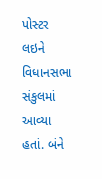પોસ્ટર લઇને વિધાનસભા સંકુલમાં આવ્યા હતાં. બંને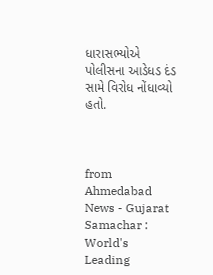ધારાસભ્યોએ પોલીસના આડેધડ દંડ સામે વિરોધ નોંધાવ્યો હતો.



from Ahmedabad News - Gujarat Samachar : World's Leading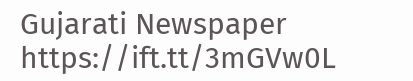Gujarati Newspaper https://ift.tt/3mGVw0L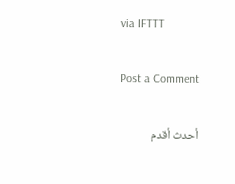via IFTTT

Post a Comment

أحدث أقدم